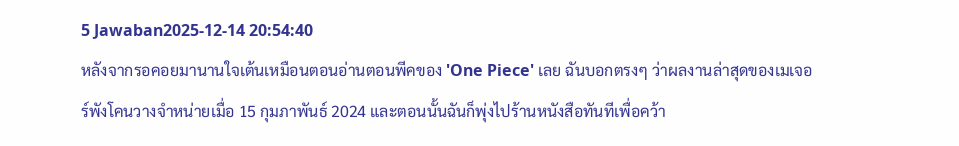5 Jawaban2025-12-14 20:54:40
หลังจากรอคอยมานานใจเต้นเหมือนตอนอ่านตอนพีคของ 'One Piece' เลย ฉันบอกตรงๆ ว่าผลงานล่าสุดของเมเจอร์พังโคนวางจำหน่ายเมื่อ 15 กุมภาพันธ์ 2024 และตอนนั้นฉันก็พุ่งไปร้านหนังสือทันทีเพื่อคว้า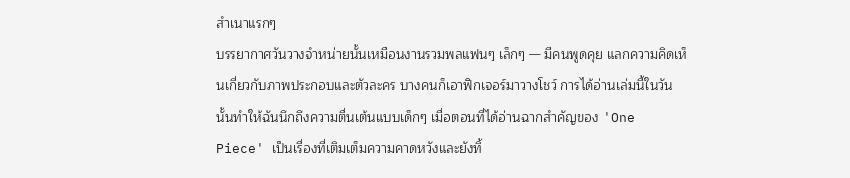สำเนาแรกๆ
บรรยากาศวันวางจำหน่ายนั้นเหมือนงานรวมพลแฟนๆ เล็กๆ — มีคนพูดคุย แลกความคิดเห็นเกี่ยวกับภาพประกอบและตัวละคร บางคนก็เอาฟิกเจอร์มาวางโชว์ การได้อ่านเล่มนี้ในวันนั้นทำให้ฉันนึกถึงความตื่นเต้นแบบเด็กๆ เมื่อตอนที่ได้อ่านฉากสำคัญของ 'One Piece' เป็นเรื่องที่เติมเต็มความคาดหวังและยังทิ้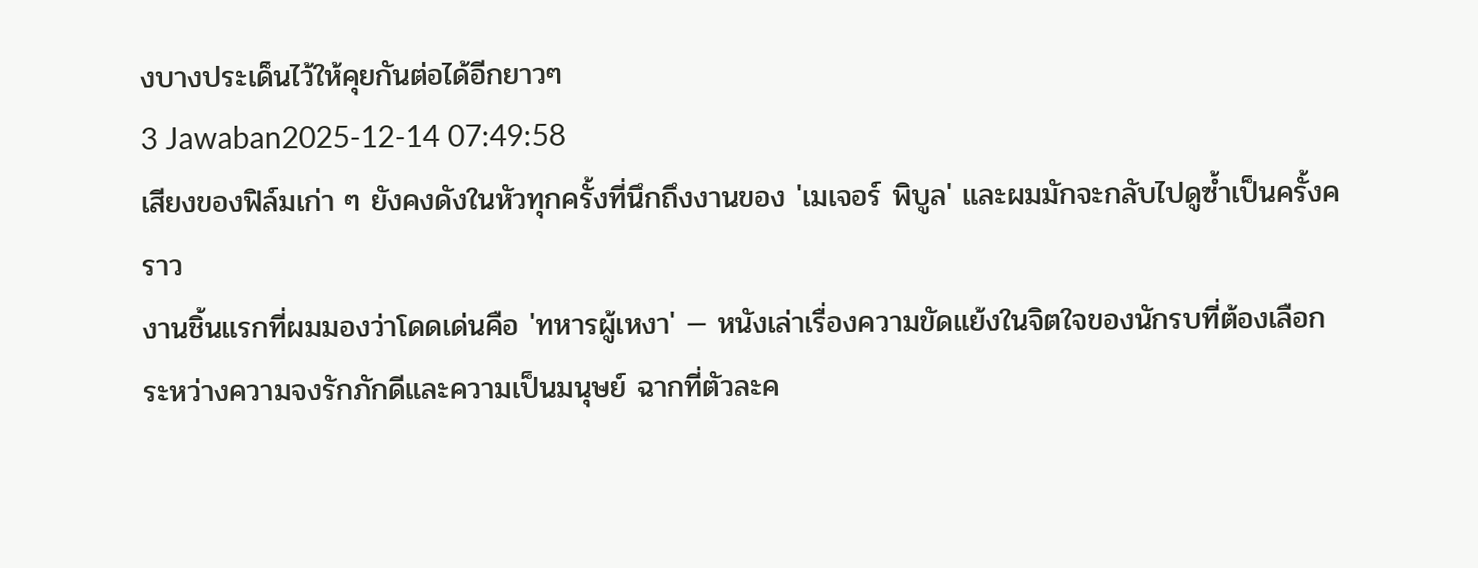งบางประเด็นไว้ให้คุยกันต่อได้อีกยาวๆ
3 Jawaban2025-12-14 07:49:58
เสียงของฟิล์มเก่า ๆ ยังคงดังในหัวทุกครั้งที่นึกถึงงานของ 'เมเจอร์ พิบูล' และผมมักจะกลับไปดูซ้ำเป็นครั้งคราว
งานชิ้นแรกที่ผมมองว่าโดดเด่นคือ 'ทหารผู้เหงา' — หนังเล่าเรื่องความขัดแย้งในจิตใจของนักรบที่ต้องเลือกระหว่างความจงรักภักดีและความเป็นมนุษย์ ฉากที่ตัวละค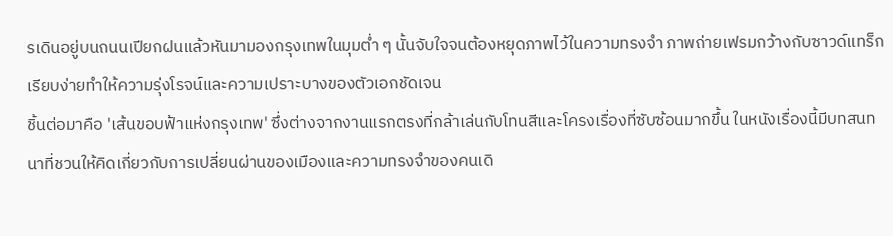รเดินอยู่บนถนนเปียกฝนแล้วหันมามองกรุงเทพในมุมต่ำ ๆ นั้นจับใจจนต้องหยุดภาพไว้ในความทรงจำ ภาพถ่ายเฟรมกว้างกับซาวด์แทร็กเรียบง่ายทำให้ความรุ่งโรจน์และความเปราะบางของตัวเอกชัดเจน
ชิ้นต่อมาคือ 'เส้นขอบฟ้าแห่งกรุงเทพ' ซึ่งต่างจากงานแรกตรงที่กล้าเล่นกับโทนสีและโครงเรื่องที่ซับซ้อนมากขึ้น ในหนังเรื่องนี้มีบทสนทนาที่ชวนให้คิดเกี่ยวกับการเปลี่ยนผ่านของเมืองและความทรงจำของคนเดิ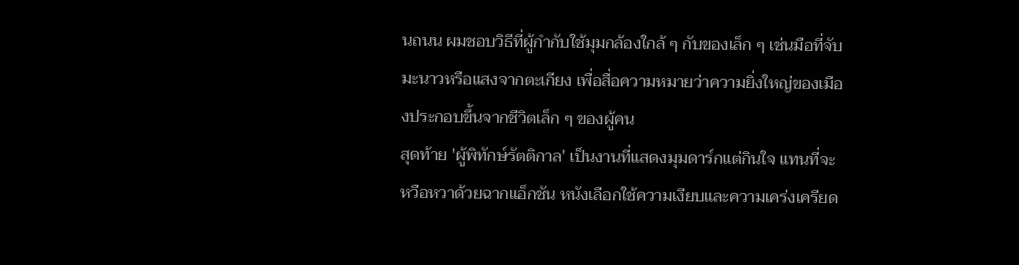นถนน ผมชอบวิธีที่ผู้กำกับใช้มุมกล้องใกล้ ๆ กับของเล็ก ๆ เช่นมือที่จับมะนาวหรือแสงจากตะเกียง เพื่อสื่อความหมายว่าความยิ่งใหญ่ของเมืองประกอบขึ้นจากชีวิตเล็ก ๆ ของผู้คน
สุดท้าย 'ผู้พิทักษ์รัตติกาล' เป็นงานที่แสดงมุมดาร์กแต่กินใจ แทนที่จะหวือหวาด้วยฉากแอ็กชัน หนังเลือกใช้ความเงียบและความเคร่งเครียด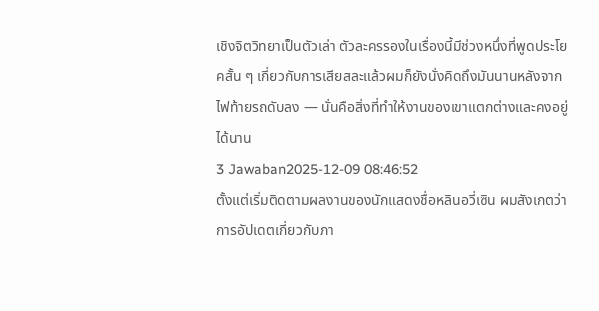เชิงจิตวิทยาเป็นตัวเล่า ตัวละครรองในเรื่องนี้มีช่วงหนึ่งที่พูดประโยคสั้น ๆ เกี่ยวกับการเสียสละแล้วผมก็ยังนั่งคิดถึงมันนานหลังจากไฟท้ายรถดับลง — นั่นคือสิ่งที่ทำให้งานของเขาแตกต่างและคงอยู่ได้นาน
3 Jawaban2025-12-09 08:46:52
ตั้งแต่เริ่มติดตามผลงานของนักแสดงชื่อหลินอวี่เซิน ผมสังเกตว่าการอัปเดตเกี่ยวกับภา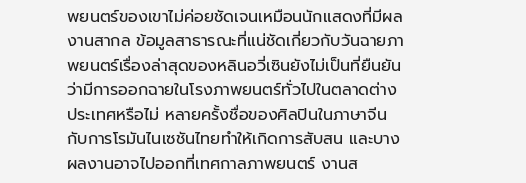พยนตร์ของเขาไม่ค่อยชัดเจนเหมือนนักแสดงที่มีผลงานสากล ข้อมูลสาธารณะที่แน่ชัดเกี่ยวกับวันฉายภาพยนตร์เรื่องล่าสุดของหลินอวี่เซินยังไม่เป็นที่ยืนยันว่ามีการออกฉายในโรงภาพยนตร์ทั่วไปในตลาดต่างประเทศหรือไม่ หลายครั้งชื่อของศิลปินในภาษาจีนกับการโรมันไนเซชันไทยทำให้เกิดการสับสน และบางผลงานอาจไปออกที่เทศกาลภาพยนตร์ งานส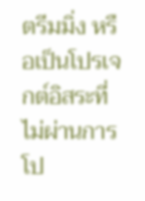ตรีมมิ่ง หรือเป็นโปรเจกต์อิสระที่ไม่ผ่านการโป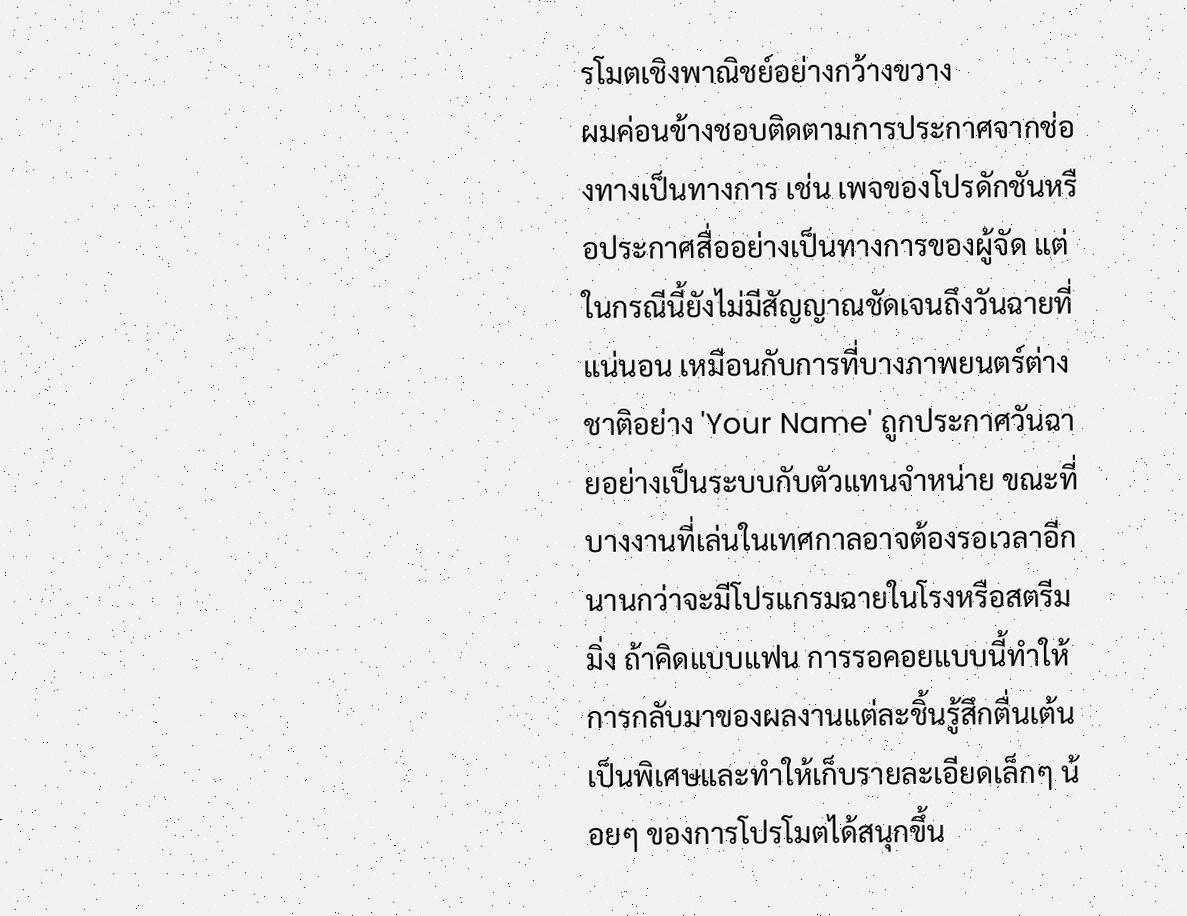รโมตเชิงพาณิชย์อย่างกว้างขวาง
ผมค่อนข้างชอบติดตามการประกาศจากช่องทางเป็นทางการ เช่น เพจของโปรดักชันหรือประกาศสื่ออย่างเป็นทางการของผู้จัด แต่ในกรณีนี้ยังไม่มีสัญญาณชัดเจนถึงวันฉายที่แน่นอน เหมือนกับการที่บางภาพยนตร์ต่างชาติอย่าง 'Your Name' ถูกประกาศวันฉายอย่างเป็นระบบกับตัวแทนจำหน่าย ขณะที่บางงานที่เล่นในเทศกาลอาจต้องรอเวลาอีกนานกว่าจะมีโปรแกรมฉายในโรงหรือสตรีมมิ่ง ถ้าคิดแบบแฟน การรอคอยแบบนี้ทำให้การกลับมาของผลงานแต่ละชิ้นรู้สึกตื่นเต้นเป็นพิเศษและทำให้เก็บรายละเอียดเล็กๆ น้อยๆ ของการโปรโมตได้สนุกขึ้น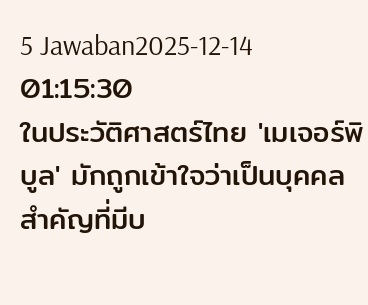5 Jawaban2025-12-14 01:15:30
ในประวัติศาสตร์ไทย 'เมเจอร์พิบูล' มักถูกเข้าใจว่าเป็นบุคคลสำคัญที่มีบ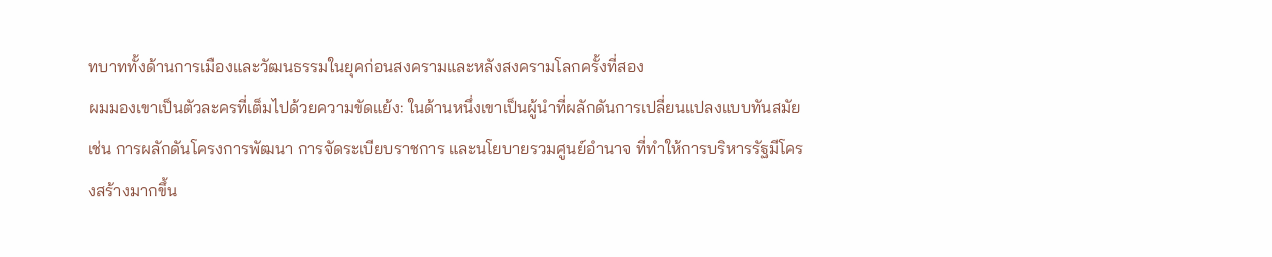ทบาททั้งด้านการเมืองและวัฒนธรรมในยุคก่อนสงครามและหลังสงครามโลกครั้งที่สอง
ผมมองเขาเป็นตัวละครที่เต็มไปด้วยความขัดแย้ง: ในด้านหนึ่งเขาเป็นผู้นำที่ผลักดันการเปลี่ยนแปลงแบบทันสมัย เช่น การผลักดันโครงการพัฒนา การจัดระเบียบราชการ และนโยบายรวมศูนย์อำนาจ ที่ทำให้การบริหารรัฐมีโครงสร้างมากขึ้น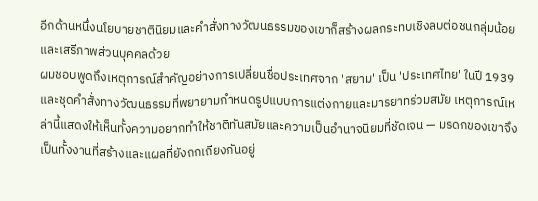อีกด้านหนึ่งนโยบายชาตินิยมและคำสั่งทางวัฒนธรรมของเขาก็สร้างผลกระทบเชิงลบต่อชนกลุ่มน้อยและเสรีภาพส่วนบุคคลด้วย
ผมชอบพูดถึงเหตุการณ์สำคัญอย่างการเปลี่ยนชื่อประเทศจาก 'สยาม' เป็น 'ประเทศไทย' ในปี 1939 และชุดคำสั่งทางวัฒนธรรมที่พยายามกำหนดรูปแบบการแต่งกายและมารยาทร่วมสมัย เหตุการณ์เหล่านี้แสดงให้เห็นทั้งความอยากทำให้ชาติทันสมัยและความเป็นอำนาจนิยมที่ชัดเจน — มรดกของเขาจึงเป็นทั้งงานที่สร้างและแผลที่ยังถกเถียงกันอยู่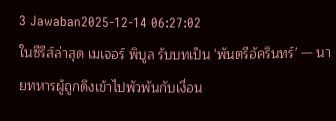3 Jawaban2025-12-14 06:27:02
ในซีรีส์ล่าสุด เมเจอร์ พิบูล รับบทเป็น 'พันตรีอัครินทร์' — นายทหารผู้ถูกดึงเข้าไปพัวพันกับเงื่อน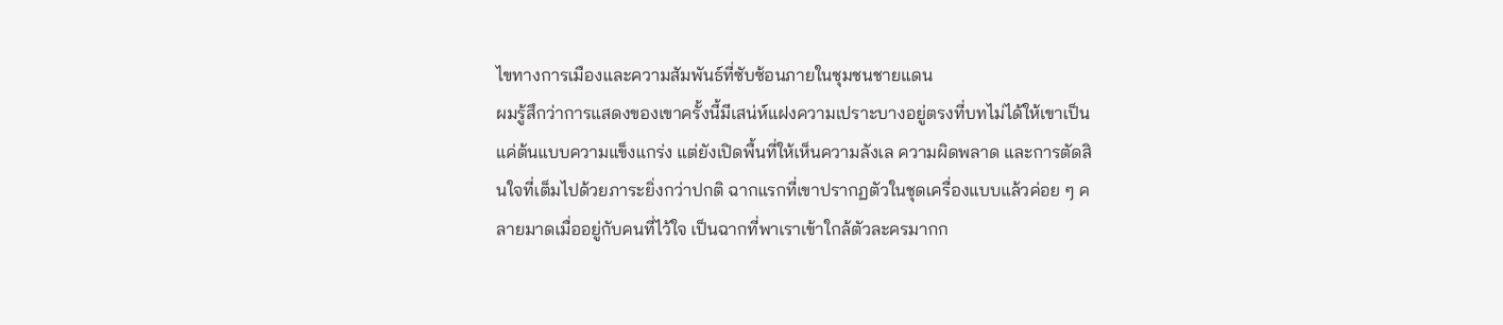ไขทางการเมืองและความสัมพันธ์ที่ซับซ้อนภายในชุมชนชายแดน
ผมรู้สึกว่าการแสดงของเขาครั้งนี้มีเสน่ห์แฝงความเปราะบางอยู่ตรงที่บทไม่ได้ให้เขาเป็นแค่ต้นแบบความแข็งแกร่ง แต่ยังเปิดพื้นที่ให้เห็นความลังเล ความผิดพลาด และการตัดสินใจที่เต็มไปด้วยภาระยิ่งกว่าปกติ ฉากแรกที่เขาปรากฏตัวในชุดเครื่องแบบแล้วค่อย ๆ คลายมาดเมื่ออยู่กับคนที่ไว้ใจ เป็นฉากที่พาเราเข้าใกล้ตัวละครมากก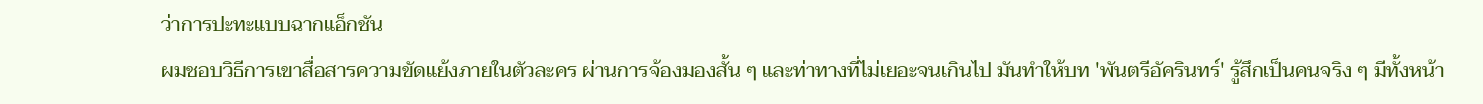ว่าการปะทะแบบฉากแอ็กชัน
ผมชอบวิธีการเขาสื่อสารความขัดแย้งภายในตัวละคร ผ่านการจ้องมองสั้น ๆ และท่าทางที่ไม่เยอะจนเกินไป มันทำให้บท 'พันตรีอัครินทร์' รู้สึกเป็นคนจริง ๆ มีทั้งหน้า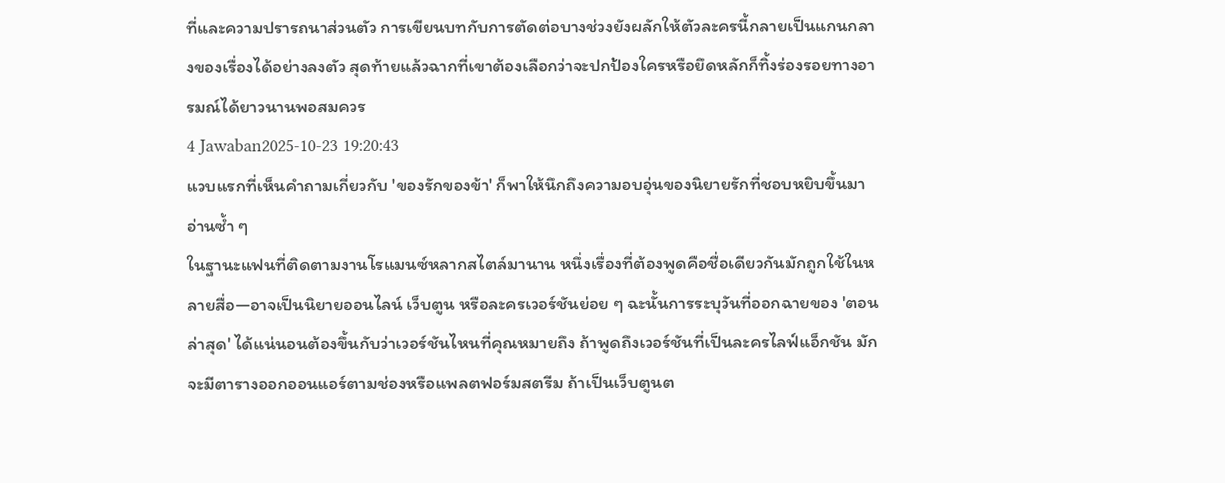ที่และความปรารถนาส่วนตัว การเขียนบทกับการตัดต่อบางช่วงยังผลักให้ตัวละครนี้กลายเป็นแกนกลางของเรื่องได้อย่างลงตัว สุดท้ายแล้วฉากที่เขาต้องเลือกว่าจะปกป้องใครหรือยึดหลักก็ทิ้งร่องรอยทางอารมณ์ได้ยาวนานพอสมควร
4 Jawaban2025-10-23 19:20:43
แวบแรกที่เห็นคำถามเกี่ยวกับ 'ของรักของข้า' ก็พาให้นึกถึงความอบอุ่นของนิยายรักที่ชอบหยิบขึ้นมาอ่านซ้ำ ๆ
ในฐานะแฟนที่ติดตามงานโรแมนซ์หลากสไตล์มานาน หนึ่งเรื่องที่ต้องพูดคือชื่อเดียวกันมักถูกใช้ในหลายสื่อ—อาจเป็นนิยายออนไลน์ เว็บตูน หรือละครเวอร์ชันย่อย ๆ ฉะนั้นการระบุวันที่ออกฉายของ 'ตอนล่าสุด' ได้แน่นอนต้องขึ้นกับว่าเวอร์ชันไหนที่คุณหมายถึง ถ้าพูดถึงเวอร์ชันที่เป็นละครไลฟ์แอ็กชัน มักจะมีตารางออกออนแอร์ตามช่องหรือแพลตฟอร์มสตรีม ถ้าเป็นเว็บตูนต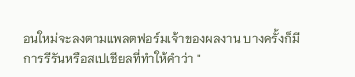อนใหม่จะลงตามแพลตฟอร์มเจ้าของผลงาน บางครั้งก็มีการรีรันหรือสเปเชียลที่ทำให้คำว่า "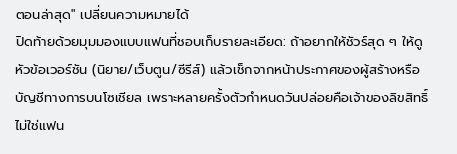ตอนล่าสุด" เปลี่ยนความหมายได้
ปิดท้ายด้วยมุมมองแบบแฟนที่ชอบเก็บรายละเอียด: ถ้าอยากให้ชัวร์สุด ๆ ให้ดูหัวข้อเวอร์ชัน (นิยาย/เว็บตูน/ซีรีส์) แล้วเช็กจากหน้าประกาศของผู้สร้างหรือบัญชีทางการบนโซเชียล เพราะหลายครั้งตัวกำหนดวันปล่อยคือเจ้าของลิขสิทธิ์ ไม่ใช่แฟน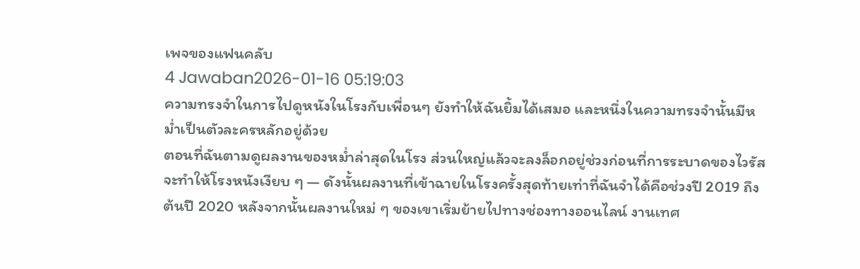เพจของแฟนคลับ
4 Jawaban2026-01-16 05:19:03
ความทรงจำในการไปดูหนังในโรงกับเพื่อนๆ ยังทำให้ฉันยิ้มได้เสมอ และหนึ่งในความทรงจำนั้นมีหม่ำเป็นตัวละครหลักอยู่ด้วย
ตอนที่ฉันตามดูผลงานของหม่ำล่าสุดในโรง ส่วนใหญ่แล้วจะลงล็อกอยู่ช่วงก่อนที่การระบาดของไวรัสจะทำให้โรงหนังเงียบ ๆ — ดังนั้นผลงานที่เข้าฉายในโรงครั้งสุดท้ายเท่าที่ฉันจำได้คือช่วงปี 2019 ถึงต้นปี 2020 หลังจากนั้นผลงานใหม่ ๆ ของเขาเริ่มย้ายไปทางช่องทางออนไลน์ งานเทศ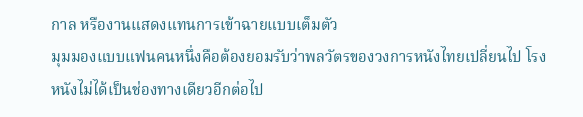กาล หรืองานแสดงแทนการเข้าฉายแบบเต็มตัว
มุมมองแบบแฟนคนหนึ่งคือต้องยอมรับว่าพลวัตรของวงการหนังไทยเปลี่ยนไป โรงหนังไม่ได้เป็นช่องทางเดียวอีกต่อไป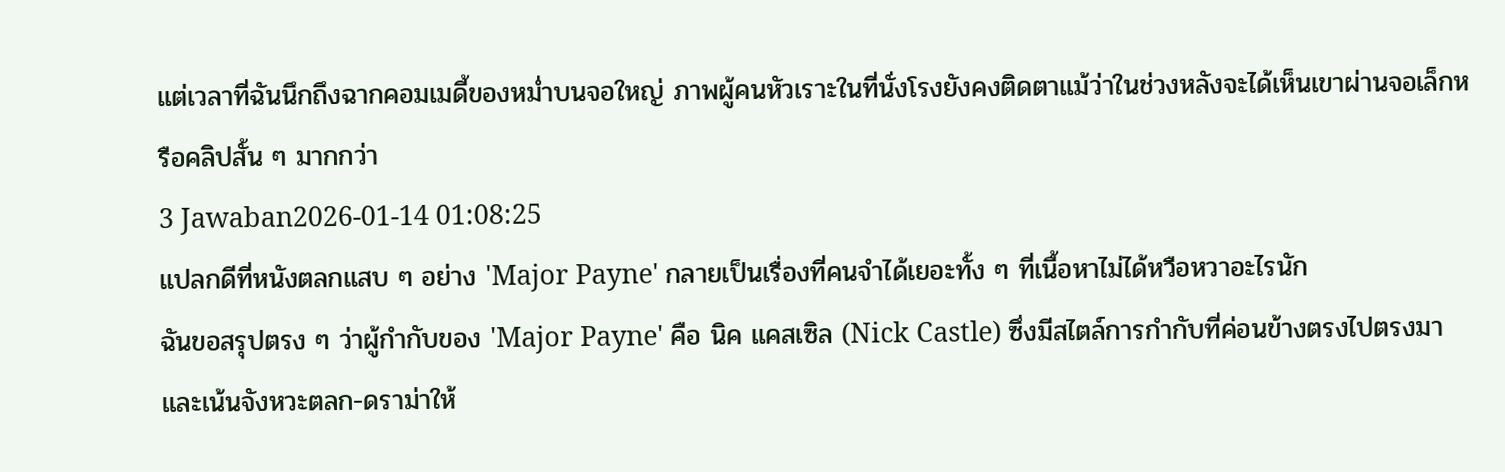แต่เวลาที่ฉันนึกถึงฉากคอมเมดี้ของหม่ำบนจอใหญ่ ภาพผู้คนหัวเราะในที่นั่งโรงยังคงติดตาแม้ว่าในช่วงหลังจะได้เห็นเขาผ่านจอเล็กหรือคลิปสั้น ๆ มากกว่า
3 Jawaban2026-01-14 01:08:25
แปลกดีที่หนังตลกแสบ ๆ อย่าง 'Major Payne' กลายเป็นเรื่องที่คนจำได้เยอะทั้ง ๆ ที่เนื้อหาไม่ได้หวือหวาอะไรนัก
ฉันขอสรุปตรง ๆ ว่าผู้กำกับของ 'Major Payne' คือ นิค แคสเซิล (Nick Castle) ซึ่งมีสไตล์การกำกับที่ค่อนข้างตรงไปตรงมาและเน้นจังหวะตลก-ดราม่าให้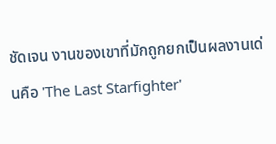ชัดเจน งานของเขาที่มักถูกยกเป็นผลงานเด่นคือ 'The Last Starfighter'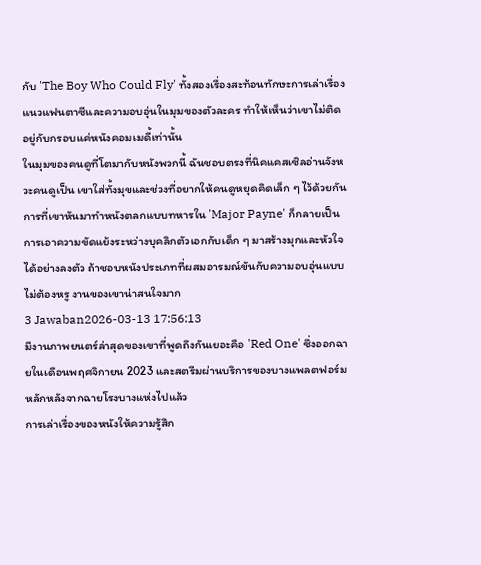กับ 'The Boy Who Could Fly' ทั้งสองเรื่องสะท้อนทักษะการเล่าเรื่องแนวแฟนตาซีและความอบอุ่นในมุมของตัวละคร ทำให้เห็นว่าเขาไม่ติดอยู่กับกรอบแค่หนังคอมเมดี้เท่านั้น
ในมุมของคนดูที่โตมากับหนังพวกนี้ ฉันชอบตรงที่นิคแคสเซิลอ่านจังหวะคนดูเป็น เขาใส่ทั้งมุขและช่วงที่อยากให้คนดูหยุดคิดเล็ก ๆ ไว้ด้วยกัน การที่เขาหันมาทำหนังตลกแบบทหารใน 'Major Payne' ก็กลายเป็นการเอาความขัดแย้งระหว่างบุคลิกตัวเอกกับเด็ก ๆ มาสร้างมุกและหัวใจได้อย่างลงตัว ถ้าชอบหนังประเภทที่ผสมอารมณ์ขันกับความอบอุ่นแบบไม่ต้องหรู งานของเขาน่าสนใจมาก
3 Jawaban2026-03-13 17:56:13
มีงานภาพยนตร์ล่าสุดของเขาที่พูดถึงกันเยอะคือ 'Red One' ซึ่งออกฉายในเดือนพฤศจิกายน 2023 และสตรีมผ่านบริการของบางแพลตฟอร์มหลักหลังจากฉายโรงบางแห่งไปแล้ว
การเล่าเรื่องของหนังให้ความรู้สึก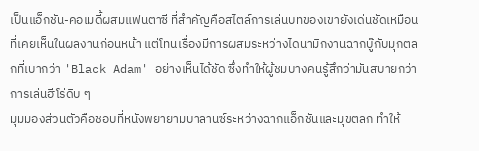เป็นแอ็กชัน-คอเมดี้ผสมแฟนตาซี ที่สำคัญคือสไตล์การเล่นบทของเขายังเด่นชัดเหมือนที่เคยเห็นในผลงานก่อนหน้า แต่โทนเรื่องมีการผสมระหว่างไดนามิกงานฉากบู๊กับมุกตลกที่เบากว่า 'Black Adam' อย่างเห็นได้ชัด ซึ่งทำให้ผู้ชมบางคนรู้สึกว่ามันสบายกว่าการเล่นฮีโร่ดิบ ๆ
มุมมองส่วนตัวคือชอบที่หนังพยายามบาลานซ์ระหว่างฉากแอ็กชันและมุขตลก ทำให้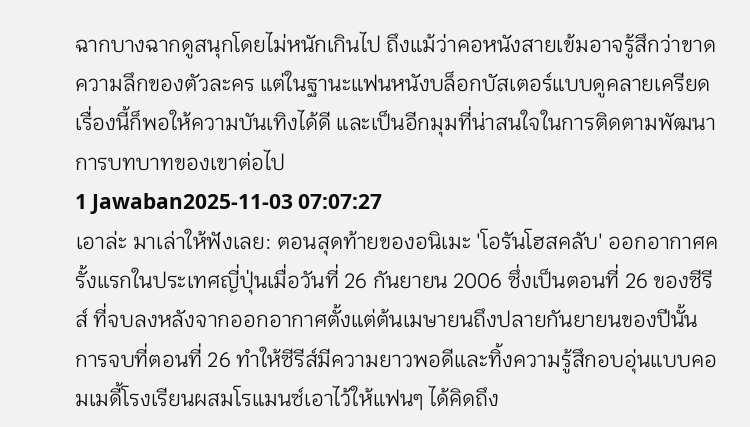ฉากบางฉากดูสนุกโดยไม่หนักเกินไป ถึงแม้ว่าคอหนังสายเข้มอาจรู้สึกว่าขาดความลึกของตัวละคร แต่ในฐานะแฟนหนังบล็อกบัสเตอร์แบบดูคลายเครียดเรื่องนี้ก็พอให้ความบันเทิงได้ดี และเป็นอีกมุมที่น่าสนใจในการติดตามพัฒนาการบทบาทของเขาต่อไป
1 Jawaban2025-11-03 07:07:27
เอาล่ะ มาเล่าให้ฟังเลย: ตอนสุดท้ายของอนิเมะ 'โอรันโฮสคลับ' ออกอากาศครั้งแรกในประเทศญี่ปุ่นเมื่อวันที่ 26 กันยายน 2006 ซึ่งเป็นตอนที่ 26 ของซีรีส์ ที่จบลงหลังจากออกอากาศตั้งแต่ต้นเมษายนถึงปลายกันยายนของปีนั้น การจบที่ตอนที่ 26 ทำให้ซีรีส์มีความยาวพอดีและทิ้งความรู้สึกอบอุ่นแบบคอมเมดี้โรงเรียนผสมโรแมนซ์เอาไว้ให้แฟนๆ ได้คิดถึง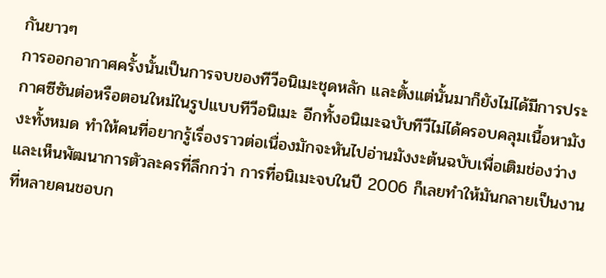กันยาวๆ
การออกอากาศครั้งนั้นเป็นการจบของทีวีอนิเมะชุดหลัก และตั้งแต่นั้นมาก็ยังไม่ได้มีการประกาศซีซันต่อหรือตอนใหม่ในรูปแบบทีวีอนิเมะ อีกทั้งอนิเมะฉบับทีวีไม่ได้ครอบคลุมเนื้อหามังงะทั้งหมด ทำให้คนที่อยากรู้เรื่องราวต่อเนื่องมักจะหันไปอ่านมังงะต้นฉบับเพื่อเติมช่องว่างและเห็นพัฒนาการตัวละครที่ลึกกว่า การที่อนิเมะจบในปี 2006 ก็เลยทำให้มันกลายเป็นงานที่หลายคนชอบก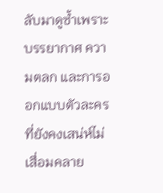ลับมาดูซ้ำเพราะบรรยากาศ ความตลก และการออกแบบตัวละครที่ยังคงเสน่ห์ไม่เสื่อมคลาย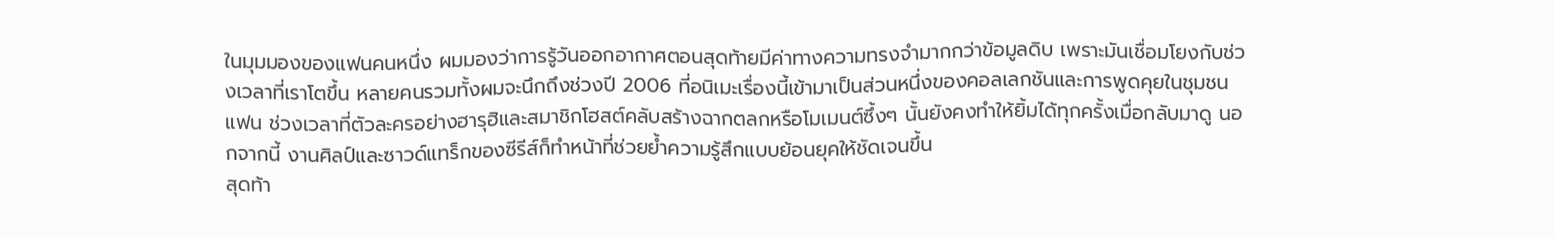ในมุมมองของแฟนคนหนึ่ง ผมมองว่าการรู้วันออกอากาศตอนสุดท้ายมีค่าทางความทรงจำมากกว่าข้อมูลดิบ เพราะมันเชื่อมโยงกับช่วงเวลาที่เราโตขึ้น หลายคนรวมทั้งผมจะนึกถึงช่วงปี 2006 ที่อนิเมะเรื่องนี้เข้ามาเป็นส่วนหนึ่งของคอลเลกชันและการพูดคุยในชุมชนแฟน ช่วงเวลาที่ตัวละครอย่างฮารุฮิและสมาชิกโฮสต์คลับสร้างฉากตลกหรือโมเมนต์ซึ้งๆ นั้นยังคงทำให้ยิ้มได้ทุกครั้งเมื่อกลับมาดู นอกจากนี้ งานศิลป์และซาวด์แทร็กของซีรีส์ก็ทำหน้าที่ช่วยย้ำความรู้สึกแบบย้อนยุคให้ชัดเจนขึ้น
สุดท้า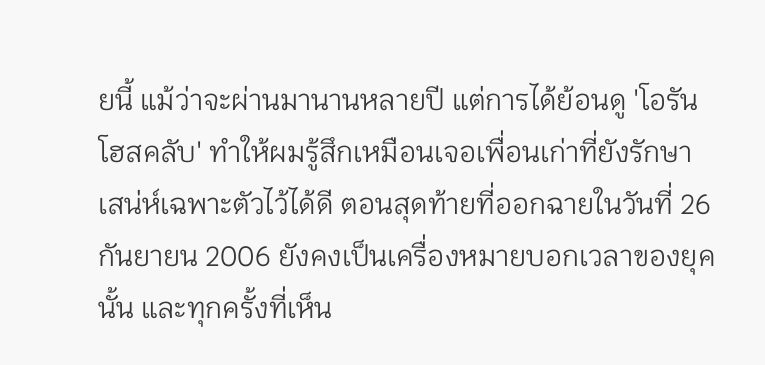ยนี้ แม้ว่าจะผ่านมานานหลายปี แต่การได้ย้อนดู 'โอรันโฮสคลับ' ทำให้ผมรู้สึกเหมือนเจอเพื่อนเก่าที่ยังรักษาเสน่ห์เฉพาะตัวไว้ได้ดี ตอนสุดท้ายที่ออกฉายในวันที่ 26 กันยายน 2006 ยังคงเป็นเครื่องหมายบอกเวลาของยุคนั้น และทุกครั้งที่เห็น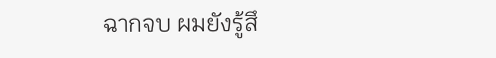ฉากจบ ผมยังรู้สึ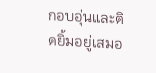กอบอุ่นและติดยิ้มอยู่เสมอ